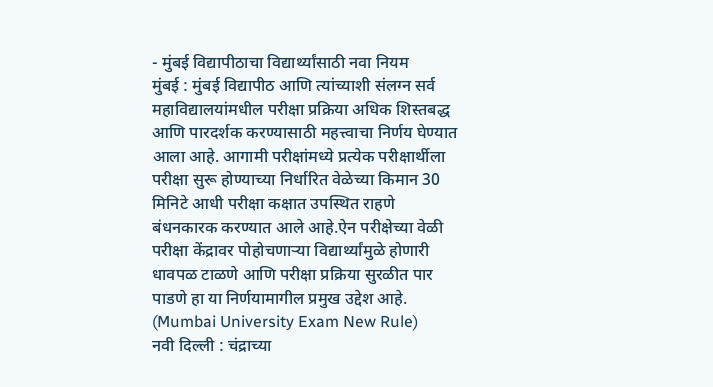- मुंबई विद्यापीठाचा विद्यार्थ्यांसाठी नवा नियम
मुंबई : मुंबई विद्यापीठ आणि त्यांच्याशी संलग्न सर्व महाविद्यालयांमधील परीक्षा प्रक्रिया अधिक शिस्तबद्ध आणि पारदर्शक करण्यासाठी महत्त्वाचा निर्णय घेण्यात आला आहे. आगामी परीक्षांमध्ये प्रत्येक परीक्षार्थीला परीक्षा सुरू होण्याच्या निर्धारित वेळेच्या किमान 30 मिनिटे आधी परीक्षा कक्षात उपस्थित राहणे बंधनकारक करण्यात आले आहे.ऐन परीक्षेच्या वेळी परीक्षा केंद्रावर पोहोचणाऱ्या विद्यार्थ्यांमुळे होणारी धावपळ टाळणे आणि परीक्षा प्रक्रिया सुरळीत पार पाडणे हा या निर्णयामागील प्रमुख उद्देश आहे. (Mumbai University Exam New Rule)
नवी दिल्ली : चंद्राच्या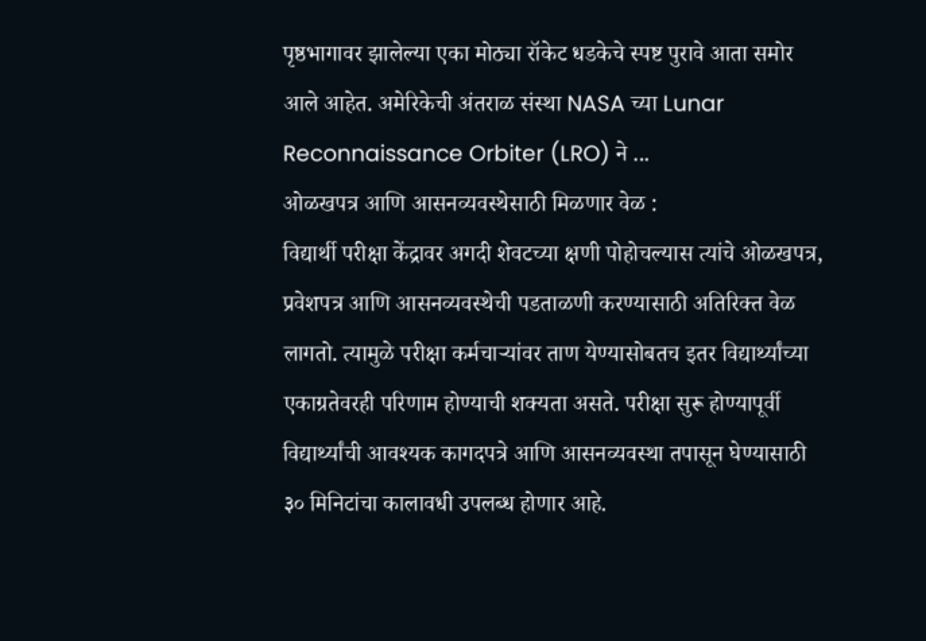पृष्ठभागावर झालेल्या एका मोठ्या रॉकेट धडकेचे स्पष्ट पुरावे आता समोर आले आहेत. अमेरिकेची अंतराळ संस्था NASA च्या Lunar Reconnaissance Orbiter (LRO) ने ...
ओळखपत्र आणि आसनव्यवस्थेसाठी मिळणार वेळ :
विद्यार्थी परीक्षा केंद्रावर अगदी शेवटच्या क्षणी पोहोचल्यास त्यांचे ओळखपत्र, प्रवेशपत्र आणि आसनव्यवस्थेची पडताळणी करण्यासाठी अतिरिक्त वेळ लागतो. त्यामुळे परीक्षा कर्मचाऱ्यांवर ताण येण्यासोबतच इतर विद्यार्थ्यांच्या एकाग्रतेवरही परिणाम होण्याची शक्यता असते. परीक्षा सुरू होण्यापूर्वी विद्यार्थ्यांची आवश्यक कागदपत्रे आणि आसनव्यवस्था तपासून घेण्यासाठी ३० मिनिटांचा कालावधी उपलब्ध होणार आहे.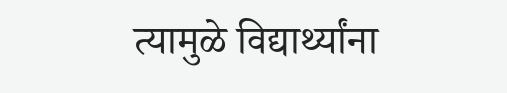त्यामुळे विद्यार्थ्यांना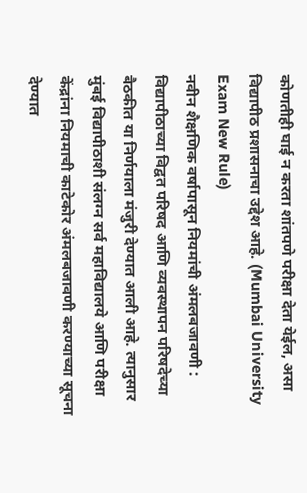कोणतीही घाई न करता शांतपणे परीक्षा देता येईल, असा विद्यापीठ प्रशासनाचा उद्देश आहे. (Mumbai University Exam New Rule)
नवीन शैक्षणिक वर्षापासून नियमांची अंमलबजावणी :
विद्यापीठाच्या विद्वत परिषद आणि व्यवस्थापन परिषदेच्या बैठकीत या निर्णयाला मंजुरी देण्यात आली आहे. त्यानुसार मुंबई विद्यापीठाशी संलग्न सर्व महाविद्यालये आणि परीक्षा केंद्रांना नियमाची काटेकोर अंमलबजावणी करण्याच्या सूचना देण्यात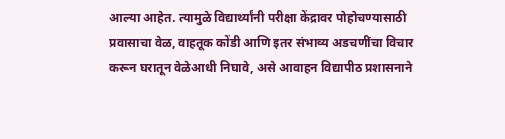आल्या आहेत. त्यामुळे विद्यार्थ्यांनी परीक्षा केंद्रावर पोहोचण्यासाठी प्रवासाचा वेळ, वाहतूक कोंडी आणि इतर संभाव्य अडचणींचा विचार करून घरातून वेळेआधी निघावे, असे आवाहन विद्यापीठ प्रशासनाने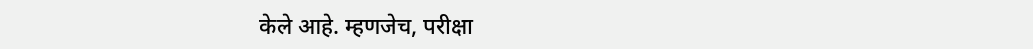केले आहे. म्हणजेच, परीक्षा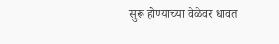सुरू होण्याच्या वेळेवर धावत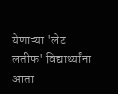येणाऱ्या 'लेट लतीफ' विद्यार्थ्यांना आता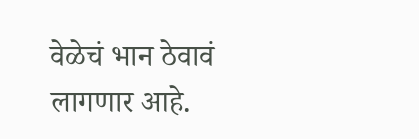वेळेचं भान ठेवावं लागणार आहे.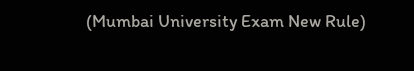(Mumbai University Exam New Rule)